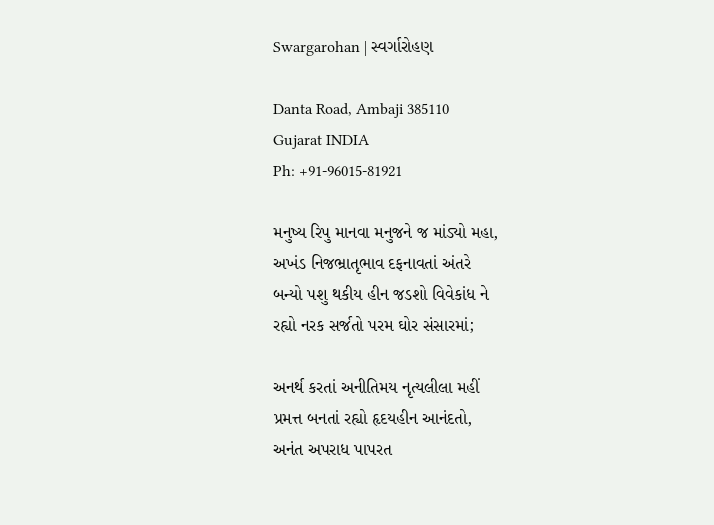Swargarohan | સ્વર્ગારોહણ

Danta Road, Ambaji 385110
Gujarat INDIA
Ph: +91-96015-81921

મનુષ્ય રિપુ માનવા મનુજને જ માંડ્યો મહા,
અખંડ નિજભ્રાતૃભાવ દફનાવતાં અંતરે
બન્યો પશુ થકીય હીન જડશો વિવેકાંધ ને
રહ્યો નરક સર્જતો પરમ ઘોર સંસારમાં;

અનર્થ કરતાં અનીતિમય નૃત્યલીલા મહીં
પ્રમત્ત બનતાં રહ્યો હૃદયહીન આનંદતો,
અનંત અપરાધ પાપરત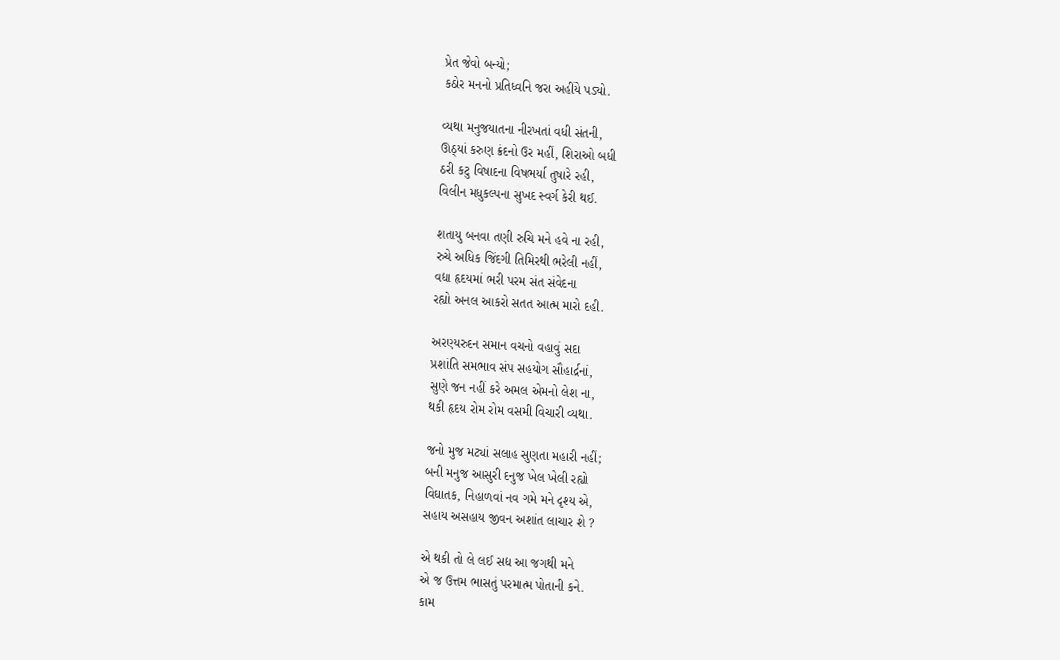પ્રેત જેવો બન્યો;
કઠોર મનનો પ્રતિધ્વનિ જરા અહીંયે પડ્યો.

વ્યથા મનુજયાતના નીરખતાં વધી સંતની,
ઊઠ્યાં કરુણ ક્રંદનો ઉર મહીં, શિરાઓ બધી
ઠરી કટુ વિષાદના વિષભર્યા તુષારે રહી,
વિલીન મધુકલ્પના સુખદ સ્વર્ગ કેરી થઈ.

શતાયુ બનવા તણી રુચિ મને હવે ના રહી,
રુચે અધિક જિંદગી તિમિરથી ભરેલી નહીં,
વદ્યા હૃદયમાં ભરી પરમ સંત સંવેદના
રહ્યો અનલ આકરો સતત આત્મ મારો દહી.

અરણ્યરુદન સમાન વચનો વહાવું સદા
પ્રશાંતિ સમભાવ સંપ સહયોગ સૌહાર્દ્રનાં,
સુણે જન નહીં કરે અમલ એમનો લેશ ના,
થકી હૃદય રોમ રોમ વસમી વિચારી વ્યથા.

જનો મુજ મટ્યાં સલાહ સુણતા મહારી નહીં;
બની મનુજ આસુરી દનુજ ખેલ ખેલી રહ્યો
વિઘાતક, નિહાળવાં નવ ગમે મને દૃશ્ય એ,
સહાય અસહાય જીવન અશાંત લાચાર શે ?

એ થકી તો લે લઈ સદ્ય આ જગથી મને
એ જ ઉત્તમ ભાસતું પરમાત્મ પોતાની કને.
કામ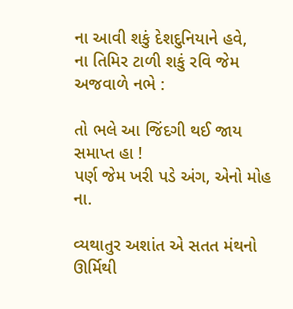ના આવી શકું દેશદુનિયાને હવે,
ના તિમિર ટાળી શકું રવિ જેમ અજવાળે નભે :

તો ભલે આ જિંદગી થઈ જાય સમાપ્ત હા !
પર્ણ જેમ ખરી પડે અંગ, એનો મોહ ના.

વ્યથાતુર અશાંત એ સતત મંથનો ઊર્મિથી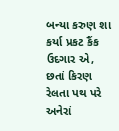બન્યા કરુણ શા કર્યા પ્રકટ કૈંક ઉદગાર એ,
છતાં કિરણ રેલતા પથ પરે અનેરાં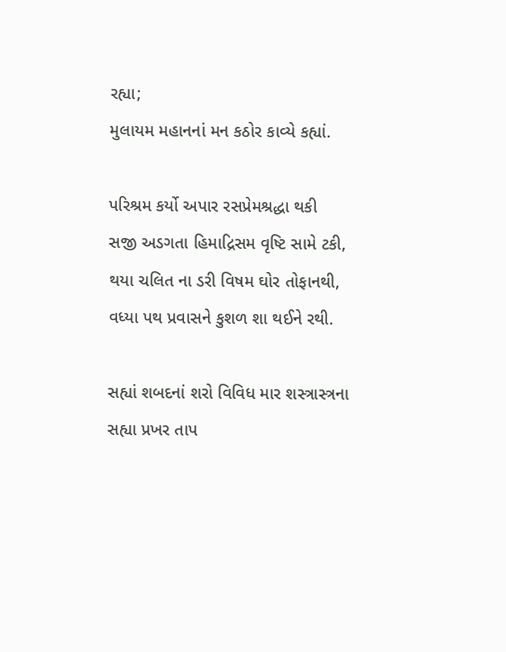રહ્યા;
મુલાયમ મહાનનાં મન કઠોર કાવ્યે કહ્યાં.

પરિશ્રમ કર્યો અપાર રસપ્રેમશ્રદ્ધા થકી
સજી અડગતા હિમાદ્રિસમ વૃષ્ટિ સામે ટકી,
થયા ચલિત ના ડરી વિષમ ઘોર તોફાનથી,
વધ્યા પથ પ્રવાસને કુશળ શા થઈને રથી.

સહ્યાં શબદનાં શરો વિવિધ માર શસ્ત્રાસ્ત્રના
સહ્યા પ્રખર તાપ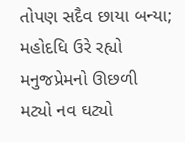તોપણ સદૈવ છાયા બન્યા;
મહોદધિ ઉરે રહ્યો મનુજપ્રેમનો ઊછળી
મટ્યો નવ ઘટ્યો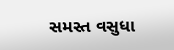સમસ્ત વસુધા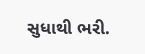સુધાથી ભરી.